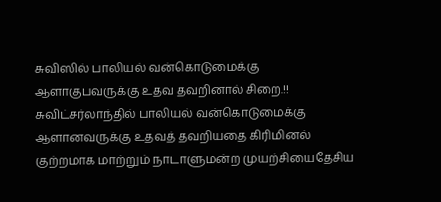சுவிஸில் பாலியல் வன்கொடுமைக்கு ஆளாகுபவருக்கு உதவ தவறினால் சிறை.!! சுவிட்சர்லாந்தில் பாலியல் வன்கொடுமைக்கு ஆளானவருக்கு உதவத் தவறியதை கிரிமினல் குற்றமாக மாற்றும் நாடாளுமன்ற முயற்சியைதேசிய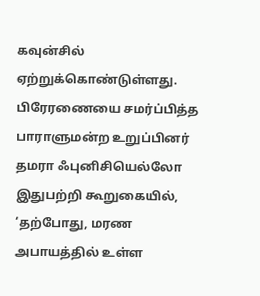கவுன்சில் ஏற்றுக்கொண்டுள்ளது.
பிரேரணையை சமர்ப்பித்த பாராளுமன்ற உறுப்பினர் தமரா ஃபுனிசியெல்லோ இதுபற்றி கூறுகையில், ‘தற்போது, மரண அபாயத்தில் உள்ள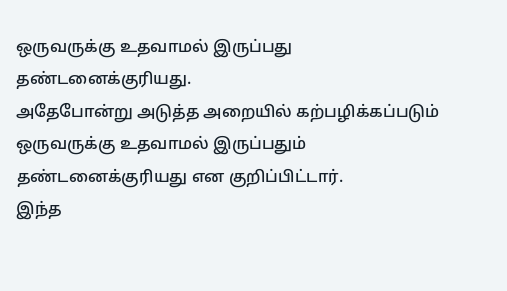ஒருவருக்கு உதவாமல் இருப்பது தண்டனைக்குரியது.
அதேபோன்று அடுத்த அறையில் கற்பழிக்கப்படும் ஒருவருக்கு உதவாமல் இருப்பதும் தண்டனைக்குரியது என குறிப்பிட்டார்.
இந்த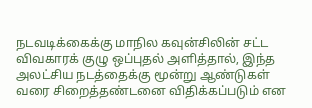நடவடிக்கைக்கு மாநில கவுன்சிலின் சட்ட விவகாரக் குழு ஒப்புதல் அளித்தால், இந்த அலட்சிய நடத்தைக்கு மூன்று ஆண்டுகள் வரை சிறைத்தண்டனை விதிக்கப்படும் என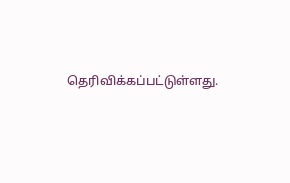தெரிவிக்கப்பட்டுள்ளது.